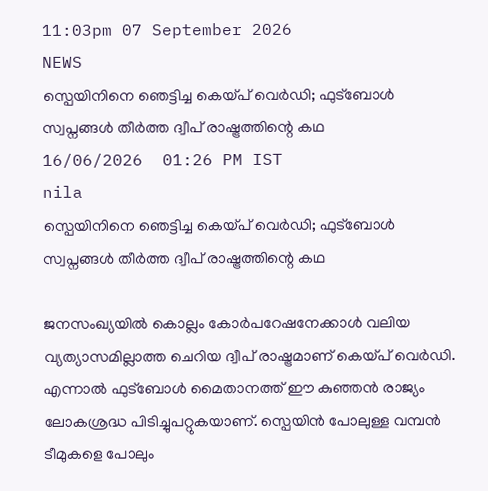11:03pm 07 September 2026
NEWS
സ്പെയിനിനെ ഞെട്ടിച്ച കെയ്പ് വെർഡി; ഫുട്ബോൾ സ്വപ്നങ്ങൾ തീർത്ത ദ്വീപ് രാഷ്ട്രത്തിന്റെ കഥ
16/06/2026  01:26 PM IST
nila
സ്പെയിനിനെ ഞെട്ടിച്ച കെയ്പ് വെർഡി; ഫുട്ബോൾ സ്വപ്നങ്ങൾ തീർത്ത ദ്വീപ് രാഷ്ട്രത്തിന്റെ കഥ

ജനസംഖ്യയിൽ കൊല്ലം കോർപറേഷനേക്കാൾ വലിയ വ്യത്യാസമില്ലാത്ത ചെറിയ ദ്വീപ് രാഷ്ട്രമാണ് കെയ്പ് വെർഡി. എന്നാൽ ഫുട്ബോൾ മൈതാനത്ത് ഈ കുഞ്ഞൻ രാജ്യം ലോകശ്രദ്ധ പിടിച്ചുപറ്റുകയാണ്. സ്പെയിൻ പോലുള്ള വമ്പൻ ടീമുകളെ പോലും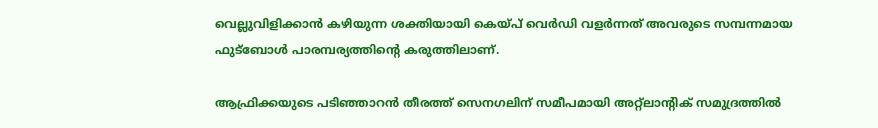വെല്ലുവിളിക്കാൻ കഴിയുന്ന ശക്തിയായി കെയ്പ് വെർഡി വളർന്നത് അവരുടെ സമ്പന്നമായ ഫുട്ബോൾ പാരമ്പര്യത്തിന്റെ കരുത്തിലാണ്.

ആഫ്രിക്കയുടെ പടിഞ്ഞാറൻ തീരത്ത് സെനഗലിന് സമീപമായി അറ്റ്‌ലാന്റിക് സമുദ്രത്തിൽ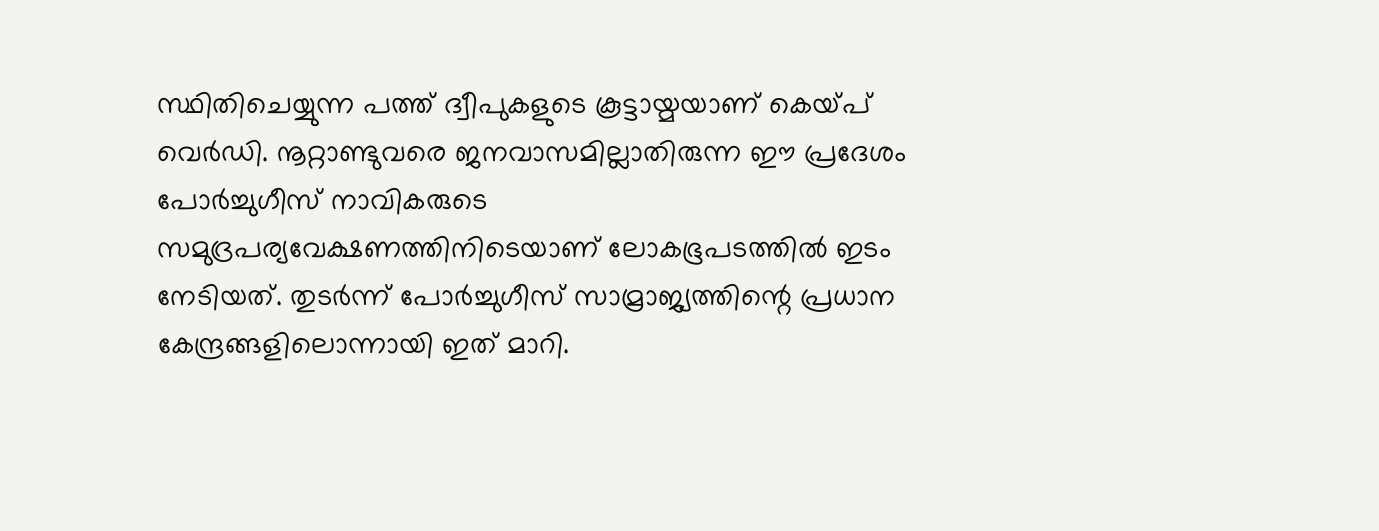സ്ഥിതിചെയ്യുന്ന പത്ത് ദ്വീപുകളുടെ കൂട്ടായ്മയാണ് കെയ്പ് വെർഡി. നൂറ്റാണ്ടുവരെ ജനവാസമില്ലാതിരുന്ന ഈ പ്രദേശം പോർച്ചുഗീസ് നാവികരുടെ സമുദ്രപര്യവേക്ഷണത്തിനിടെയാണ് ലോകഭൂപടത്തിൽ ഇടം നേടിയത്. തുടർന്ന് പോർച്ചുഗീസ് സാമ്രാജ്യത്തിന്റെ പ്രധാന കേന്ദ്രങ്ങളിലൊന്നായി ഇത് മാറി.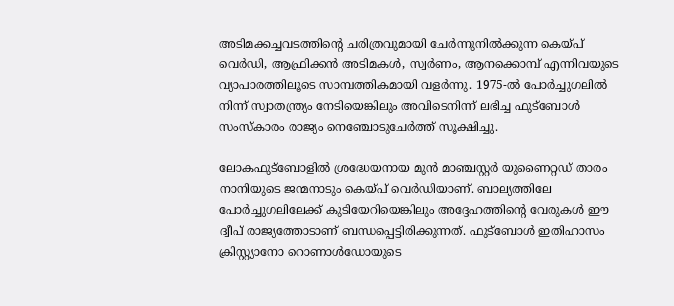അടിമക്കച്ചവടത്തിന്റെ ചരിത്രവുമായി ചേർന്നുനിൽക്കുന്ന കെയ്പ് വെർഡി, ആഫ്രിക്കൻ അടിമകൾ, സ്വർണം, ആനക്കൊമ്പ് എന്നിവയുടെ വ്യാപാരത്തിലൂടെ സാമ്പത്തികമായി വളർന്നു. 1975-ൽ പോർച്ചുഗലിൽ നിന്ന് സ്വാതന്ത്ര്യം നേടിയെങ്കിലും അവിടെനിന്ന് ലഭിച്ച ഫുട്ബോൾ സംസ്കാരം രാജ്യം നെഞ്ചോടുചേർത്ത് സൂക്ഷിച്ചു.

ലോകഫുട്ബോളിൽ ശ്രദ്ധേയനായ മുൻ മാഞ്ചസ്റ്റർ യുണൈറ്റഡ് താരം നാനിയുടെ ജന്മനാടും കെയ്പ് വെർഡിയാണ്. ബാല്യത്തിലേ പോർച്ചുഗലിലേക്ക് കുടിയേറിയെങ്കിലും അദ്ദേഹത്തിന്റെ വേരുകൾ ഈ ദ്വീപ് രാജ്യത്തോടാണ് ബന്ധപ്പെട്ടിരിക്കുന്നത്. ഫുട്ബോൾ ഇതിഹാസം ക്രിസ്റ്റ്യാനോ റൊണാൾഡോയുടെ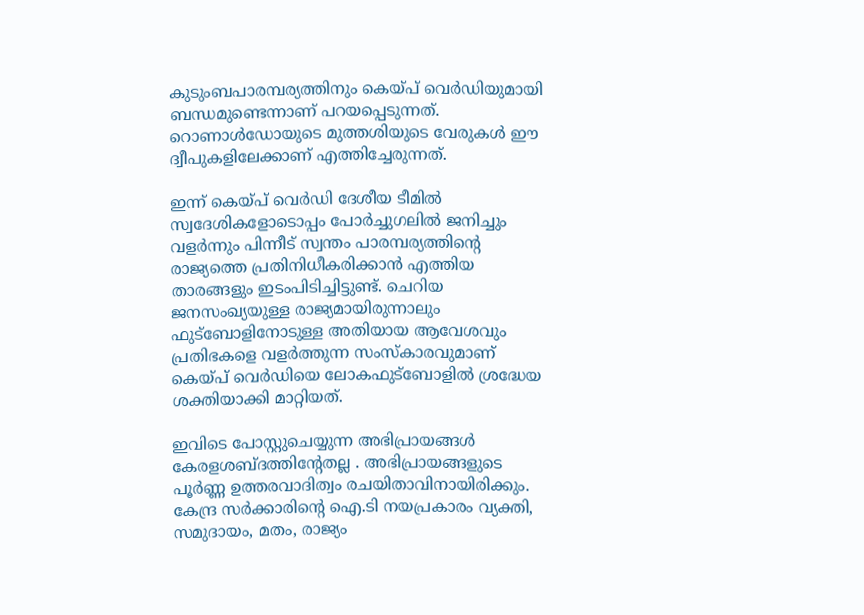കുടുംബപാരമ്പര്യത്തിനും കെയ്പ് വെർഡിയുമായി ബന്ധമുണ്ടെന്നാണ് പറയപ്പെടുന്നത്. റൊണാൾഡോയുടെ മുത്തശിയുടെ വേരുകൾ ഈ ദ്വീപുകളിലേക്കാണ് എത്തിച്ചേരുന്നത്.

ഇന്ന് കെയ്പ് വെർഡി ദേശീയ ടീമിൽ സ്വദേശികളോടൊപ്പം പോർച്ചുഗലിൽ ജനിച്ചും വളർന്നും പിന്നീട് സ്വന്തം പാരമ്പര്യത്തിന്റെ രാജ്യത്തെ പ്രതിനിധീകരിക്കാൻ എത്തിയ താരങ്ങളും ഇടംപിടിച്ചിട്ടുണ്ട്. ചെറിയ ജനസംഖ്യയുള്ള രാജ്യമായിരുന്നാലും ഫുട്ബോളിനോടുള്ള അതിയായ ആവേശവും പ്രതിഭകളെ വളർത്തുന്ന സംസ്കാരവുമാണ് കെയ്പ് വെർഡിയെ ലോകഫുട്ബോളിൽ ശ്രദ്ധേയ ശക്തിയാക്കി മാറ്റിയത്.

ഇവിടെ പോസ്റ്റുചെയ്യുന്ന അഭിപ്രായങ്ങള്‍ കേരളശബ്‌ദത്തിന്റേതല്ല . അഭിപ്രായങ്ങളുടെ പൂര്‍ണ്ണ ഉത്തരവാദിത്വം രചയിതാവിനായിരിക്കും. കേന്ദ്ര സർക്കാരിന്റെ ഐ.ടി നയപ്രകാരം വ്യക്തി, സമുദായം, മതം, രാജ്യം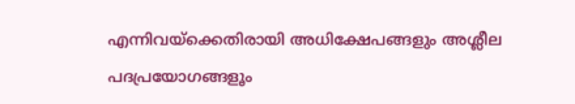എന്നിവയ്ക്കെതിരായി അധിക്ഷേപങ്ങളും അശ്ലീല പദപ്രയോഗങ്ങളൂം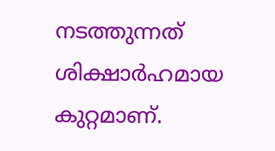നടത്തുന്നത് ശിക്ഷാര്‍ഹമായ കുറ്റമാണ്.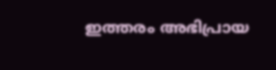ഇത്തരം അഭിപ്രായ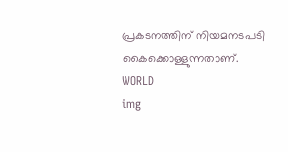പ്രകടനത്തിന് നിയമനടപടി കൈക്കൊള്ളുന്നതാണ്.
WORLD
img